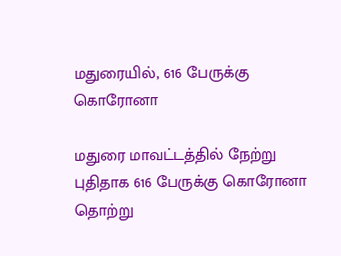மதுரையில், 616 பேருக்கு கொரோனா

மதுரை மாவட்டத்தில் நேற்று புதிதாக 616 பேருக்கு கொரோனா தொற்று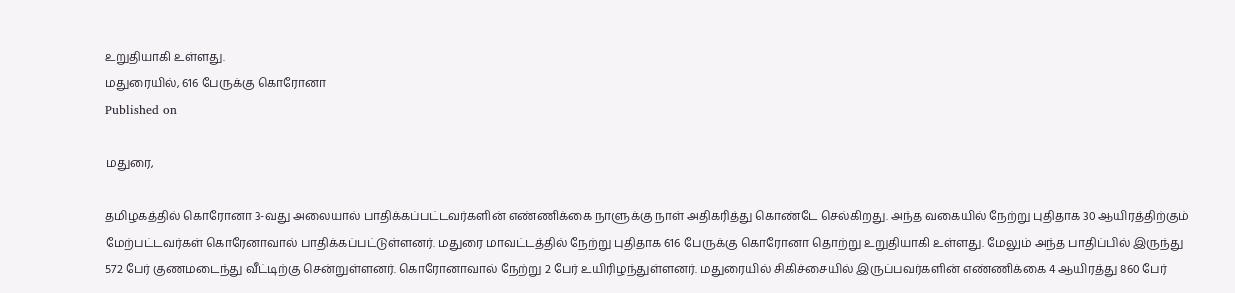உறுதியாகி உள்ளது.
மதுரையில், 616 பேருக்கு கொரோனா
Published on

மதுரை,

தமிழகத்தில் கொரோனா 3-வது அலையால் பாதிக்கப்பட்டவர்களின் எண்ணிக்கை நாளுக்கு நாள் அதிகரித்து கொண்டே செல்கிறது. அந்த வகையில் நேற்று புதிதாக 30 ஆயிரத்திற்கும் மேற்பட்டவர்கள் கொரேனாவால் பாதிக்கப்பட்டுள்ளனர். மதுரை மாவட்டத்தில் நேற்று புதிதாக 616 பேருக்கு கொரோனா தொற்று உறுதியாகி உள்ளது. மேலும் அந்த பாதிப்பில் இருந்து 572 பேர் குணமடைந்து வீட்டிற்கு சென்றுள்ளனர். கொரோனாவால் நேற்று 2 பேர் உயிரிழந்துள்ளனர். மதுரையில் சிகிச்சையில் இருப்பவர்களின் எண்ணிக்கை 4 ஆயிரத்து 860 பேர்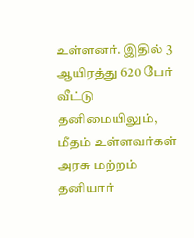உள்ளனர். இதில் 3 ஆயிரத்து 620 பேர் வீட்டு தனிமையிலும், மீதம் உள்ளவர்கள் அரசு மற்றம் தனியார்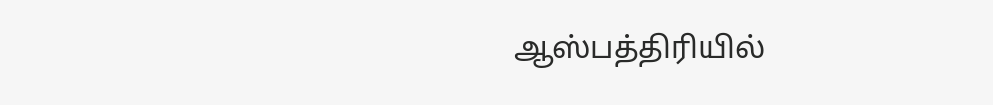ஆஸ்பத்திரியில்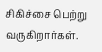சிகிச்சை பெற்று வருகிறார்கள்.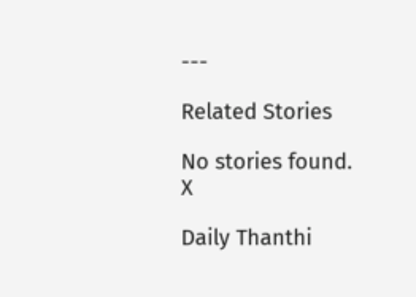---

Related Stories

No stories found.
X

Daily Thanthi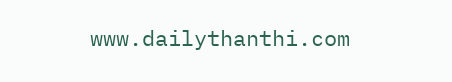www.dailythanthi.com